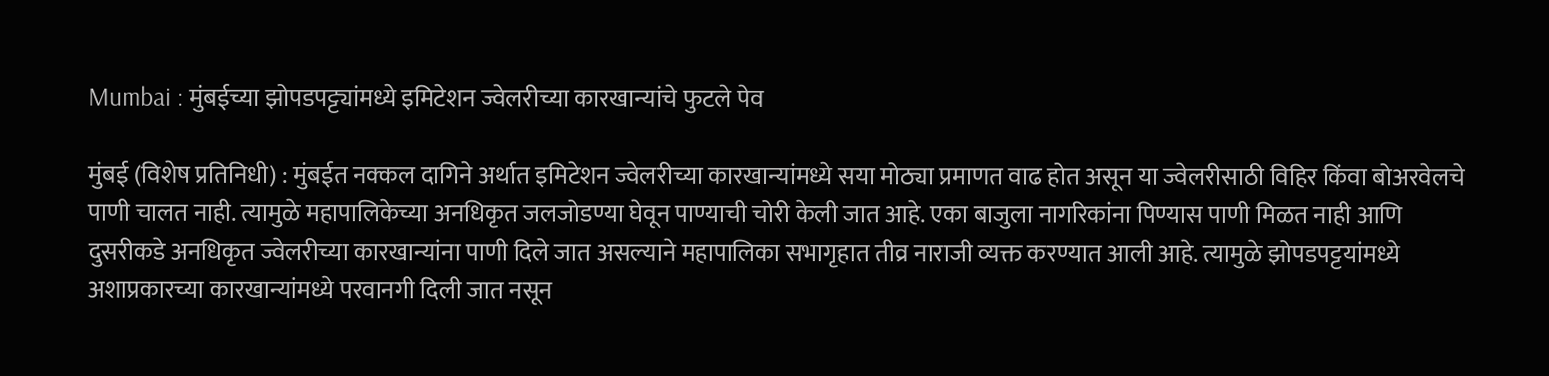Mumbai : मुंबईच्या झोपडपट्ट्यांमध्ये इमिटेशन ज्वेलरीच्या कारखान्यांचे फुटले पेव

मुंबई (विशेष प्रतिनिधी) : मुंबईत नक्कल दागिने अर्थात इमिटेशन ज्वेलरीच्या कारखान्यांमध्ये सया मोठ्या प्रमाणत वाढ होत असून या ज्वेलरीसाठी विहिर किंवा बोअरवेलचे पाणी चालत नाही. त्यामुळे महापालिकेच्या अनधिकृत जलजोडण्या घेवून पाण्याची चोरी केली जात आहे. एका बाजुला नागरिकांना पिण्यास पाणी मिळत नाही आणि दुसरीकडे अनधिकृत ज्वेलरीच्या कारखान्यांना पाणी दिले जात असल्याने महापालिका सभागृहात तीव्र नाराजी व्यक्त करण्यात आली आहे. त्यामुळे झोपडपट्टयांमध्ये अशाप्रकारच्या कारखान्यांमध्ये परवानगी दिली जात नसून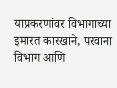याप्रकरणांवर विभागाच्या इमारत कारखाने, परवाना विभाग आणि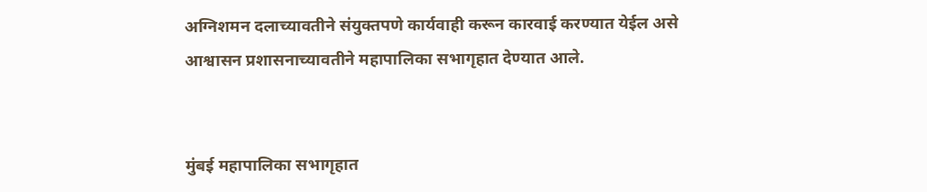अग्निशमन दलाच्यावतीने संयुक्तपणे कार्यवाही करून कारवाई करण्यात येईल असे आश्वासन प्रशासनाच्यावतीने महापालिका सभागृहात देण्यात आले.


मुंबई महापालिका सभागृहात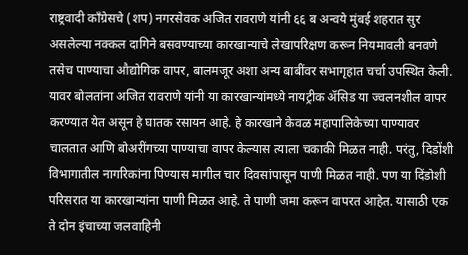राष्ट्रवादी काँग्रेसचे (शप) नगरसेवक अजित रावराणे यांनी ६६ ब अन्वये मुंबई शहरात सुर असलेल्या नक्कल दागिने बसवण्याच्या कारखान्याचे लेखापरिक्षण करून नियमावली बनवणे तसेच पाण्याचा औद्योगिक वापर, बालमजूर अशा अन्य बाबींवर सभागृहात चर्चा उपस्थित केली. यावर बोलतांना अजित रावराणे यांनी या कारखान्यांमध्ये नायट्रीक ॲसिड या ज्वलनशील वापर करण्यात येत असून हे घातक रसायन आहे. हे कारखाने केवळ महापालिकेच्या पाण्यावर चालतात आणि बोअरींगच्या पाण्याचा वापर केल्यास त्याला चकाकी मिळत नाही. परंतु, दिडोंशी विभागातील नागरिकांना पिण्यास मागील चार दिवसांपासून पाणी मिळत नाही. पण या दिंडोशी परिसरात या कारखान्यांना पाणी मिळत आहे. ते पाणी जमा करून वापरत आहेत. यासाठी एक ते दोन इंचाच्या जलवाहिनी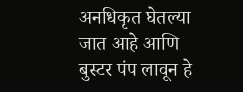अनधिकृत घेतल्या जात आहे आणि बुस्टर पंप लावून हे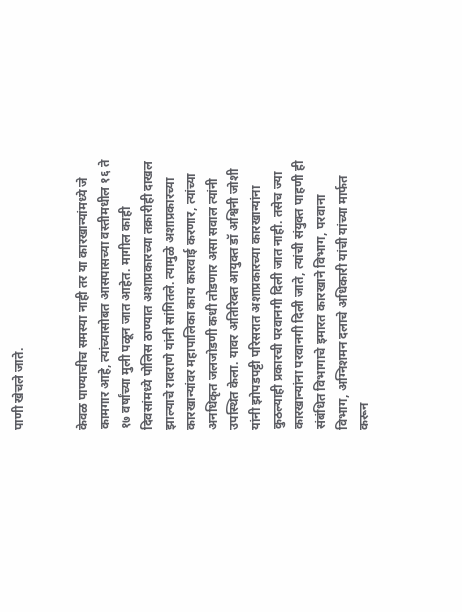पाणी खेचले जाते.


केवळ पाण्याचीच समस्या नाही तर या कारखान्यांमध्ये जे कामगार आहे, त्यांच्यासोबत आसपासच्या वस्तीमधील १६ ते १७ वर्षांच्या मुली पळून जात आहेत. मागील काही दिवसांमध्ये पोलिस ठाण्यात अशाप्रकारच्या तक्रारीही दाखल झाल्याचे रावराणे यांनी सांगितले. त्यामुळे अशाप्रकारच्या कारखान्यांवर महापालिका काय कारवाई करणार, त्यांच्या अनधिकृत जलजोडणी कधी तोडणार असा सवाल त्यांनी उपस्थित केला. यावर अतिरिक्त आयुक्त डॉ अश्विनी जोशी यांनी झोपडपट्टी परिसरात अशाप्रकारच्या कारखान्यांना कुठल्याही प्रकारची परवानगी दिली जात नाही. तसेच ज्या कारखान्यांना परवानगी दिली जाते, त्यांची संयुक्त पाहणी ही संबंधित विभागाचे इमारत कारखाने विभाग, परवाना विभाग, अग्निशमन दलाचे अधिकारी यांची यांच्या मार्फत करून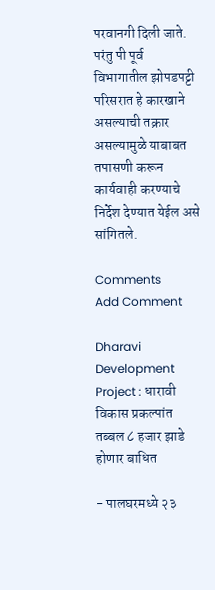परवानगी दिली जाते. परंतु पी पूर्व विभागातील झोपडपट्टी परिसरात हे कारखाने असल्याची तक्रार असल्यामुळे याबाबत तपासणी करून कार्यवाही करण्याचे निर्देश देण्यात येईल असे सांगितले.

Comments
Add Comment

Dharavi Development Project : धारावी विकास प्रकल्पांत तब्बल ८ हजार झाडे होणार बाधित

- पालघरमध्ये २३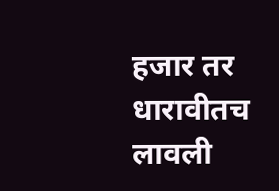हजार तर धारावीतच लावली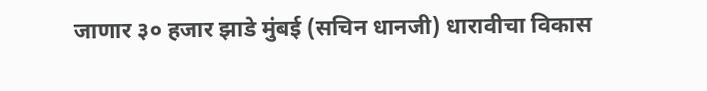जाणार ३० हजार झाडे मुंबई (सचिन धानजी) धारावीचा विकास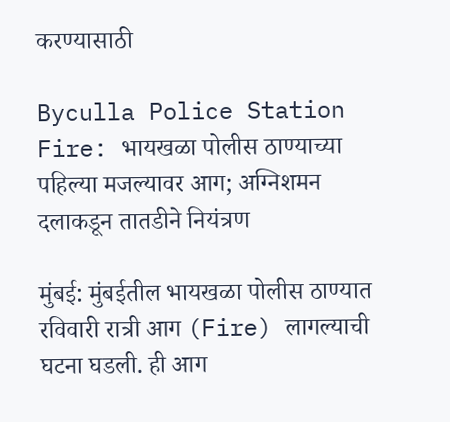करण्यासाठी

Byculla Police Station Fire: भायखळा पोलीस ठाण्याच्या पहिल्या मजल्यावर आग; अग्निशमन दलाकडून तातडीने नियंत्रण

मुंबई: मुंबईतील भायखळा पोलीस ठाण्यात रविवारी रात्री आग (Fire) लागल्याची घटना घडली. ही आग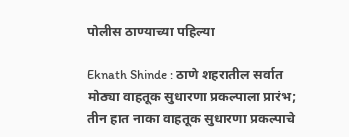पोलीस ठाण्याच्या पहिल्या

Eknath Shinde : ठाणे शहरातील सर्वात मोठ्या वाहतूक सुधारणा प्रकल्पाला प्रारंभ; तीन हात नाका वाहतूक सुधारणा प्रकल्पाचे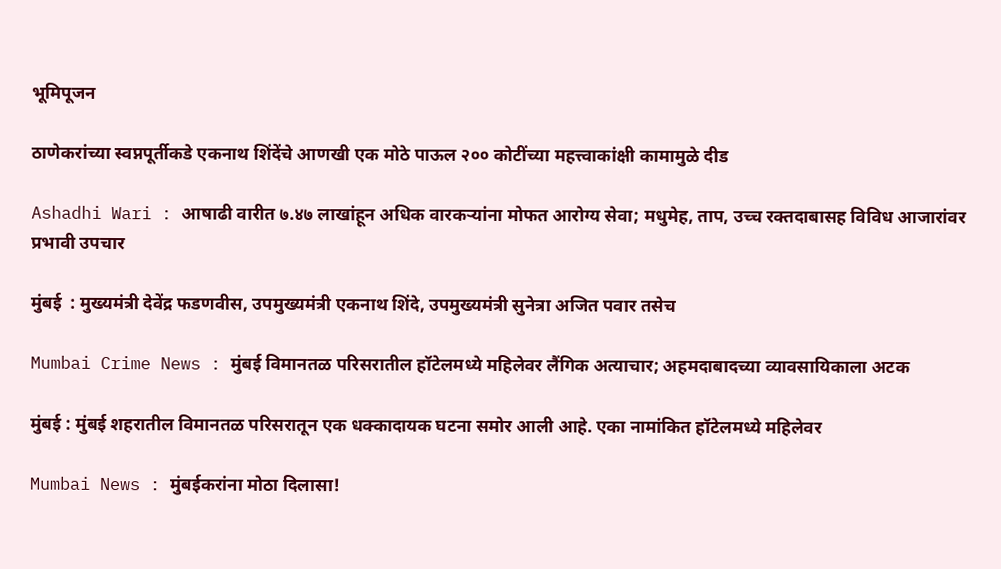भूमिपूजन

ठाणेकरांच्या स्वप्नपूर्तीकडे एकनाथ शिंदेंचे आणखी एक मोठे पाऊल २०० कोटींच्या महत्त्वाकांक्षी कामामुळे दीड

Ashadhi Wari : आषाढी वारीत ७.४७ लाखांहून अधिक वारकऱ्यांना मोफत आरोग्य सेवा; मधुमेह, ताप, उच्च रक्तदाबासह विविध आजारांवर प्रभावी उपचार

मुंबई  : मुख्यमंत्री देवेंद्र फडणवीस, उपमुख्यमंत्री एकनाथ शिंदे, उपमुख्यमंत्री सुनेत्रा अजित पवार तसेच

Mumbai Crime News : मुंबई विमानतळ परिसरातील हॉटेलमध्ये महिलेवर लैंगिक अत्याचार; अहमदाबादच्या व्यावसायिकाला अटक

मुंबई : मुंबई शहरातील विमानतळ परिसरातून एक धक्कादायक घटना समोर आली आहे. एका नामांकित हॉटेलमध्ये महिलेवर

Mumbai News : मुंबईकरांना मोठा दिलासा!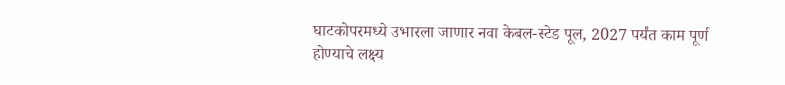घाटकोपरमध्ये उभारला जाणार नवा केबल-स्टेड पूल, 2027 पर्यंत काम पूर्ण होण्याचे लक्ष्य